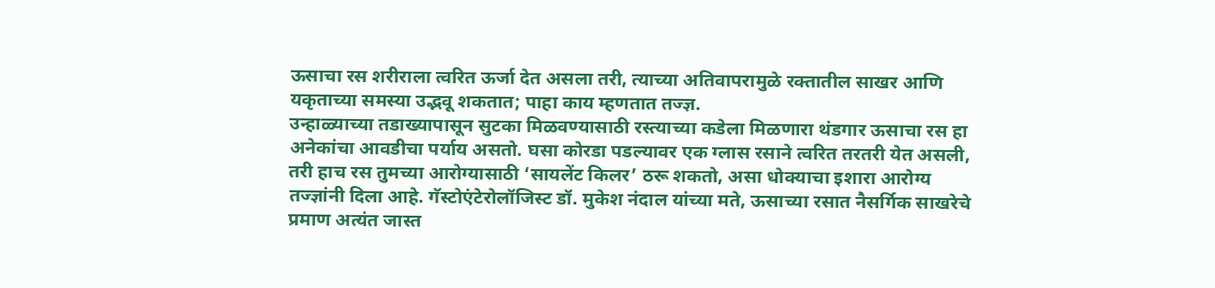ऊसाचा रस शरीराला त्वरित ऊर्जा देत असला तरी, त्याच्या अतिवापरामुळे रक्तातील साखर आणि यकृताच्या समस्या उद्भवू शकतात; पाहा काय म्हणतात तज्ज्ञ.
उन्हाळ्याच्या तडाख्यापासून सुटका मिळवण्यासाठी रस्त्याच्या कडेला मिळणारा थंडगार ऊसाचा रस हा अनेकांचा आवडीचा पर्याय असतो. घसा कोरडा पडल्यावर एक ग्लास रसाने त्वरित तरतरी येत असली, तरी हाच रस तुमच्या आरोग्यासाठी ‘सायलेंट किलर’ ठरू शकतो, असा धोक्याचा इशारा आरोग्य तज्ज्ञांनी दिला आहे. गॅस्टोएंटेरोलॉजिस्ट डॉ. मुकेश नंदाल यांच्या मते, ऊसाच्या रसात नैसर्गिक साखरेचे प्रमाण अत्यंत जास्त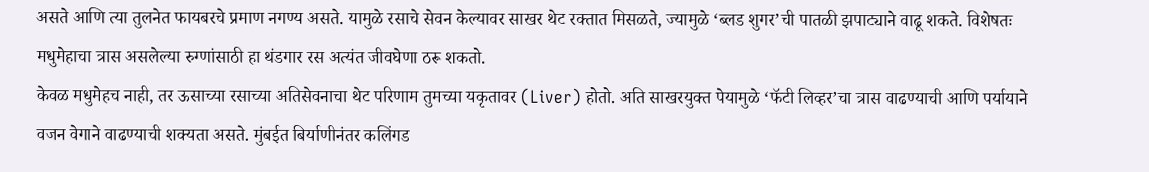असते आणि त्या तुलनेत फायबरचे प्रमाण नगण्य असते. यामुळे रसाचे सेवन केल्यावर साखर थेट रक्तात मिसळते, ज्यामुळे ‘ब्लड शुगर’ची पातळी झपाट्याने वाढू शकते. विशेषतः मधुमेहाचा त्रास असलेल्या रुग्णांसाठी हा थंडगार रस अत्यंत जीवघेणा ठरू शकतो.
केवळ मधुमेहच नाही, तर ऊसाच्या रसाच्या अतिसेवनाचा थेट परिणाम तुमच्या यकृतावर (Liver) होतो. अति साखरयुक्त पेयामुळे ‘फॅटी लिव्हर’चा त्रास वाढण्याची आणि पर्यायाने वजन वेगाने वाढण्याची शक्यता असते. मुंबईत बिर्याणीनंतर कलिंगड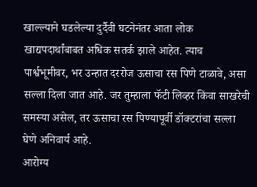खाल्ल्याने घडलेल्या दुर्दैवी घटनेनंतर आता लोक खाद्यपदार्थांबाबत अधिक सतर्क झाले आहेत. त्याच पार्श्वभूमीवर, भर उन्हात दररोज ऊसाचा रस पिणे टाळावे, असा सल्ला दिला जात आहे. जर तुम्हाला फॅटी लिव्हर किंवा साखरेची समस्या असेल, तर ऊसाचा रस पिण्यापूर्वी डॉक्टरांचा सल्ला घेणे अनिवार्य आहे.
आरोग्य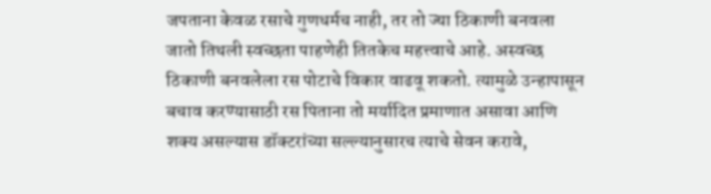जपताना केवळ रसाचे गुणधर्मच नाही, तर तो ज्या ठिकाणी बनवला जातो तिथली स्वच्छता पाहणेही तितकेच महत्त्वाचे आहे. अस्वच्छ ठिकाणी बनवलेला रस पोटाचे विकार वाढवू शकतो. त्यामुळे उन्हापासून बचाव करण्यासाठी रस पिताना तो मर्यादित प्रमाणात असावा आणि शक्य असल्यास डॉक्टरांच्या सल्ल्यानुसारच त्याचे सेवन करावे,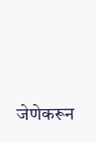जेणेकरून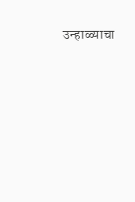उन्हाळ्याचा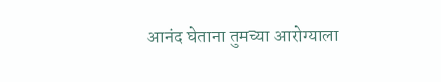आनंद घेताना तुमच्या आरोग्याला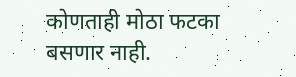कोणताही मोठा फटका बसणार नाही.